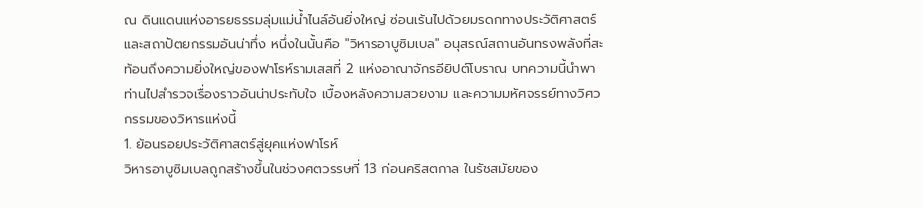ณ ดินแดนแห่งอารยธรรมลุ่มแม่น้ำไนล์อันยิ่งใหญ่ ซ่อนเร้นไปด้วยมรดกทางประวัติศาสตร์และสถาปัตยกรรมอันน่าทึ่ง หนึ่งในนั้นคือ "วิหารอาบูซิมเบล" อนุสรณ์สถานอันทรงพลังที่สะท้อนถึงความยิ่งใหญ่ของฟาโรห์รามเสสที่ 2 แห่งอาณาจักรอียิปต์โบราณ บทความนี้นำพาท่านไปสำรวจเรื่องราวอันน่าประทับใจ เบื้องหลังความสวยงาม และความมหัศจรรย์ทางวิศวกรรมของวิหารแห่งนี้
1. ย้อนรอยประวัติศาสตร์สู่ยุคแห่งฟาโรห์
วิหารอาบูซิมเบลถูกสร้างขึ้นในช่วงศตวรรษที่ 13 ก่อนคริสตกาล ในรัชสมัยของ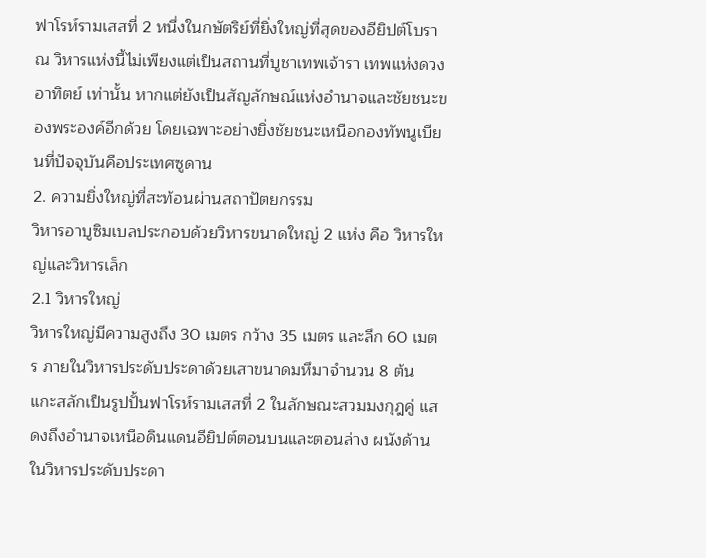ฟาโรห์รามเสสที่ 2 หนึ่งในกษัตริย์ที่ยิ่งใหญ่ที่สุดของอียิปต์โบราณ วิหารแห่งนี้ไม่เพียงแต่เป็นสถานที่บูชาเทพเจ้ารา เทพแห่งดวงอาทิตย์ เท่านั้น หากแต่ยังเป็นสัญลักษณ์แห่งอำนาจและชัยชนะของพระองค์อีกด้วย โดยเฉพาะอย่างยิ่งชัยชนะเหนือกองทัพนูเบียนที่ปัจจุบันคือประเทศซูดาน
2. ความยิ่งใหญ่ที่สะท้อนผ่านสถาปัตยกรรม
วิหารอาบูซิมเบลประกอบด้วยวิหารขนาดใหญ่ 2 แห่ง คือ วิหารใหญ่และวิหารเล็ก
2.1 วิหารใหญ่
วิหารใหญ่มีความสูงถึง 30 เมตร กว้าง 35 เมตร และลึก 60 เมตร ภายในวิหารประดับประดาด้วยเสาขนาดมหึมาจำนวน 8 ต้น แกะสลักเป็นรูปปั้นฟาโรห์รามเสสที่ 2 ในลักษณะสวมมงกุฎคู่ แสดงถึงอำนาจเหนือดินแดนอียิปต์ตอนบนและตอนล่าง ผนังด้านในวิหารประดับประดา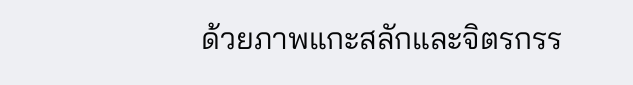ด้วยภาพแกะสลักและจิตรกรร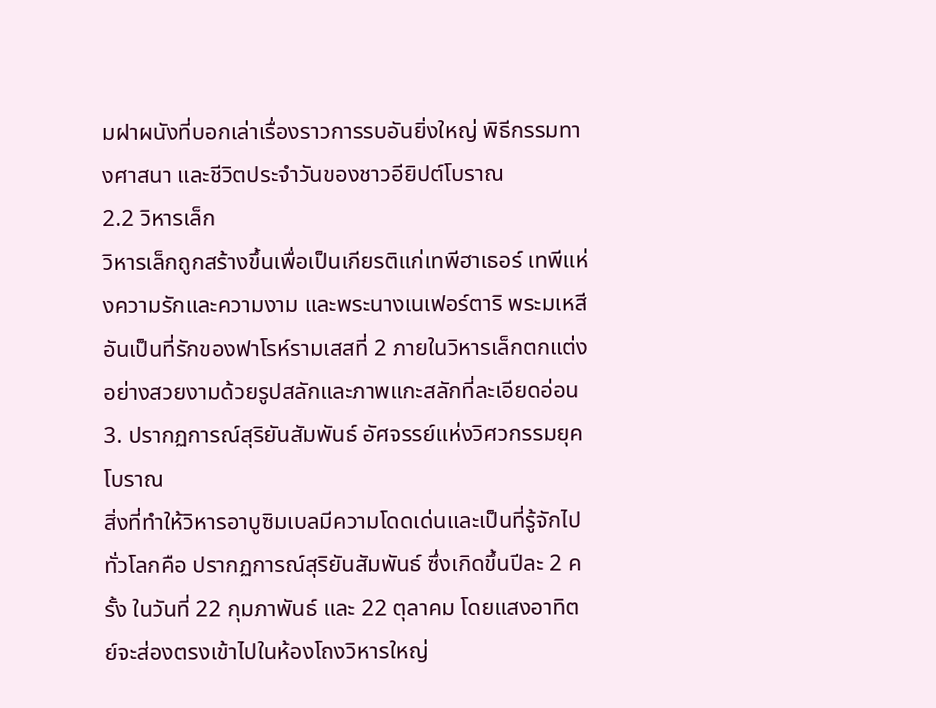มฝาผนังที่บอกเล่าเรื่องราวการรบอันยิ่งใหญ่ พิธีกรรมทางศาสนา และชีวิตประจำวันของชาวอียิปต์โบราณ
2.2 วิหารเล็ก
วิหารเล็กถูกสร้างขึ้นเพื่อเป็นเกียรติแก่เทพีฮาเธอร์ เทพีแห่งความรักและความงาม และพระนางเนเฟอร์ตาริ พระมเหสีอันเป็นที่รักของฟาโรห์รามเสสที่ 2 ภายในวิหารเล็กตกแต่งอย่างสวยงามด้วยรูปสลักและภาพแกะสลักที่ละเอียดอ่อน
3. ปรากฏการณ์สุริยันสัมพันธ์ อัศจรรย์แห่งวิศวกรรมยุคโบราณ
สิ่งที่ทำให้วิหารอาบูซิมเบลมีความโดดเด่นและเป็นที่รู้จักไปทั่วโลกคือ ปรากฏการณ์สุริยันสัมพันธ์ ซึ่งเกิดขึ้นปีละ 2 ครั้ง ในวันที่ 22 กุมภาพันธ์ และ 22 ตุลาคม โดยแสงอาทิตย์จะส่องตรงเข้าไปในห้องโถงวิหารใหญ่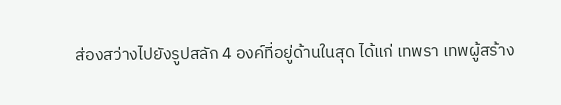ส่องสว่างไปยังรูปสลัก 4 องค์ที่อยู่ด้านในสุด ได้แก่ เทพรา เทพผู้สร้าง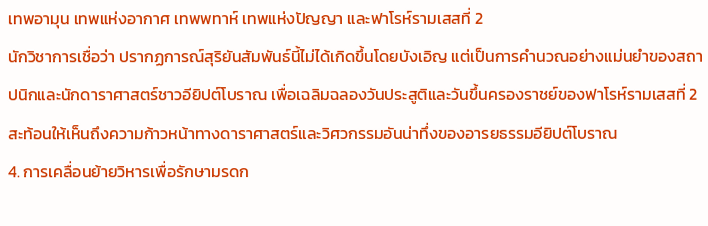เทพอามุน เทพแห่งอากาศ เทพพทาห์ เทพแห่งปัญญา และฟาโรห์รามเสสที่ 2
นักวิชาการเชื่อว่า ปรากฏการณ์สุริยันสัมพันธ์นี้ไม่ได้เกิดขึ้นโดยบังเอิญ แต่เป็นการคำนวณอย่างแม่นยำของสถาปนิกและนักดาราศาสตร์ชาวอียิปต์โบราณ เพื่อเฉลิมฉลองวันประสูติและวันขึ้นครองราชย์ของฟาโรห์รามเสสที่ 2 สะท้อนให้เห็นถึงความก้าวหน้าทางดาราศาสตร์และวิศวกรรมอันน่าทึ่งของอารยธรรมอียิปต์โบราณ
4. การเคลื่อนย้ายวิหารเพื่อรักษามรดก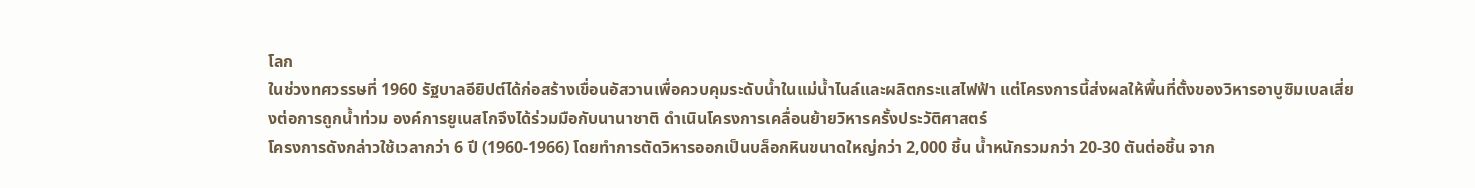โลก
ในช่วงทศวรรษที่ 1960 รัฐบาลอียิปต์ได้ก่อสร้างเขื่อนอัสวานเพื่อควบคุมระดับน้ำในแม่น้ำไนล์และผลิตกระแสไฟฟ้า แต่โครงการนี้ส่งผลให้พื้นที่ตั้งของวิหารอาบูซิมเบลเสี่ยงต่อการถูกน้ำท่วม องค์การยูเนสโกจึงได้ร่วมมือกับนานาชาติ ดำเนินโครงการเคลื่อนย้ายวิหารครั้งประวัติศาสตร์
โครงการดังกล่าวใช้เวลากว่า 6 ปี (1960-1966) โดยทำการตัดวิหารออกเป็นบล็อกหินขนาดใหญ่กว่า 2,000 ชิ้น น้ำหนักรวมกว่า 20-30 ตันต่อชิ้น จาก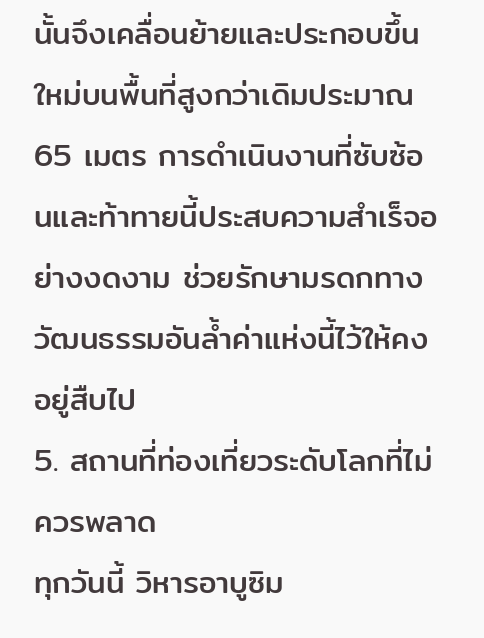นั้นจึงเคลื่อนย้ายและประกอบขึ้นใหม่บนพื้นที่สูงกว่าเดิมประมาณ 65 เมตร การดำเนินงานที่ซับซ้อนและท้าทายนี้ประสบความสำเร็จอย่างงดงาม ช่วยรักษามรดกทางวัฒนธรรมอันล้ำค่าแห่งนี้ไว้ให้คงอยู่สืบไป
5. สถานที่ท่องเที่ยวระดับโลกที่ไม่ควรพลาด
ทุกวันนี้ วิหารอาบูซิม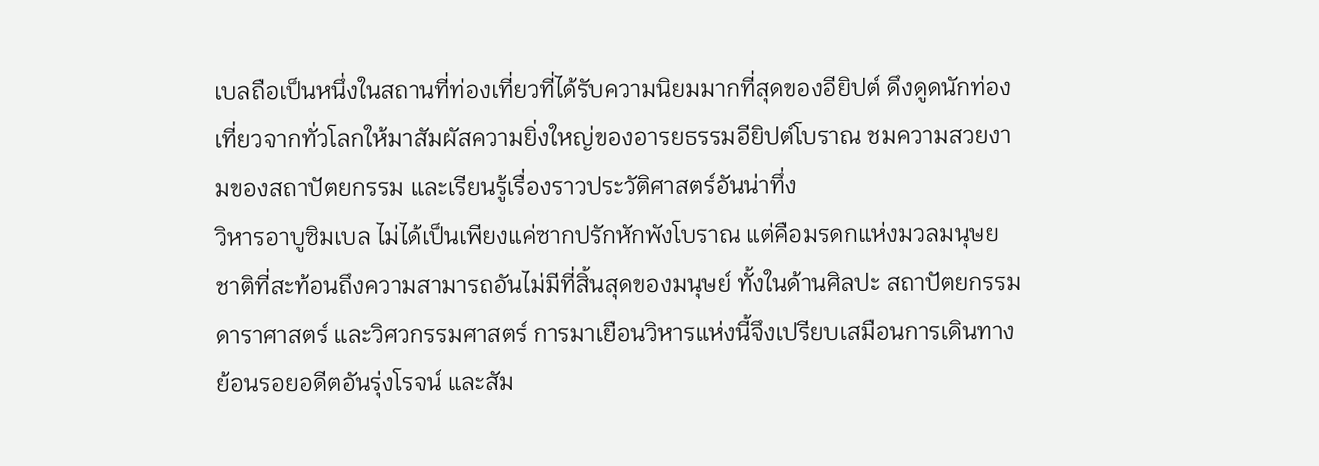เบลถือเป็นหนึ่งในสถานที่ท่องเที่ยวที่ได้รับความนิยมมากที่สุดของอียิปต์ ดึงดูดนักท่องเที่ยวจากทั่วโลกให้มาสัมผัสความยิ่งใหญ่ของอารยธรรมอียิปต์โบราณ ชมความสวยงามของสถาปัตยกรรม และเรียนรู้เรื่องราวประวัติศาสตร์อันน่าทึ่ง
วิหารอาบูซิมเบล ไม่ได้เป็นเพียงแค่ซากปรักหักพังโบราณ แต่คือมรดกแห่งมวลมนุษยชาติที่สะท้อนถึงความสามารถอันไม่มีที่สิ้นสุดของมนุษย์ ทั้งในด้านศิลปะ สถาปัตยกรรม ดาราศาสตร์ และวิศวกรรมศาสตร์ การมาเยือนวิหารแห่งนี้จึงเปรียบเสมือนการเดินทางย้อนรอยอดีตอันรุ่งโรจน์ และสัม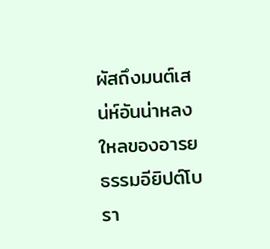ผัสถึงมนต์เสน่ห์อันน่าหลงใหลของอารยธรรมอียิปต์โบรา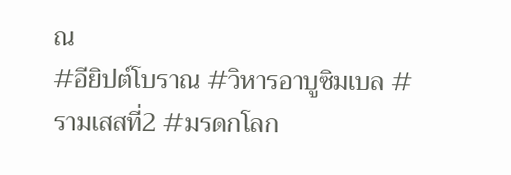ณ
#อียิปต์โบราณ #วิหารอาบูซิมเบล #รามเสสที่2 #มรดกโลก